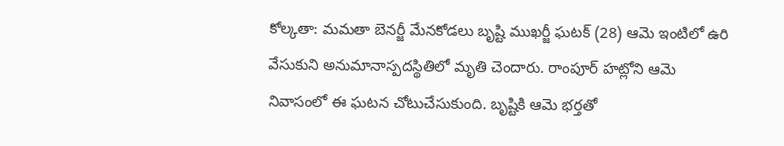కోల్కతా: మమతా బెనర్జీ మేనకోడలు బృష్టి ముఖర్జీ ఘటక్ (28) ఆమె ఇంటిలో ఉరి వేసుకుని అనుమానాస్పదస్థితిలో మృతి చెందారు. రాంపూర్ హట్లోని ఆమె నివాసంలో ఈ ఘటన చోటుచేసుకుంది. బృష్టికి ఆమె భర్తతో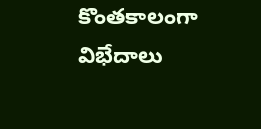కొంతకాలంగా విభేదాలు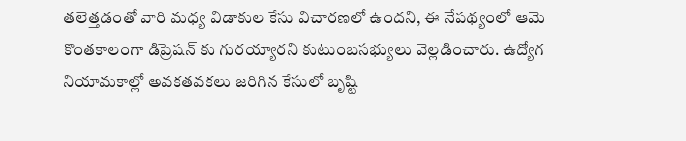తలెత్తడంతో వారి మధ్య విడాకుల కేసు విచారణలో ఉందని, ఈ నేపథ్యంలో ఆమె కొంతకాలంగా డిప్రెషన్ కు గురయ్యారని కుటుంబసభ్యులు వెల్లడించారు. ఉద్యోగ నియామకాల్లో అవకతవకలు జరిగిన కేసులో బృష్టి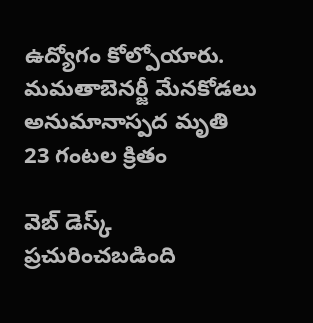ఉద్యోగం కోల్పోయారు.
మమతాబెనర్జీ మేనకోడలు అనుమానాస్పద మృతి
23 గంటల క్రితం

వెబ్ డెస్క్
ప్రచురించబడింది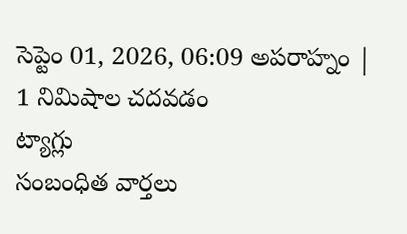సెప్టెం 01, 2026, 06:09 అపరాహ్నం | 1 నిమిషాల చదవడం
ట్యాగ్లు
సంబంధిత వార్తలు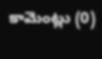కామెంట్లు (0)